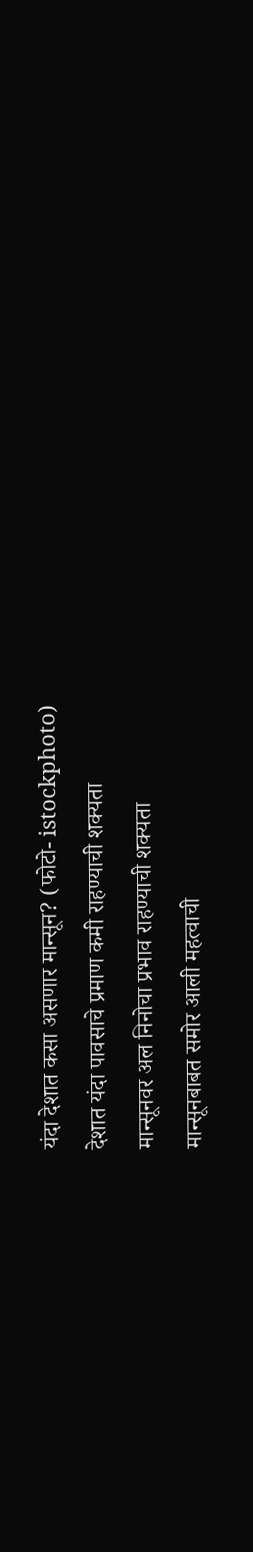यंदा देशात कसा असणार मान्सून? (फोटो- istockphoto)
देशात यंदा पावसाचे प्रमाण कमी राहण्याची शक्यता
मान्सूनवर अल निनोचा प्रभाव राहण्याची शक्यता
मान्सूनबाबत समोर आली महत्वाची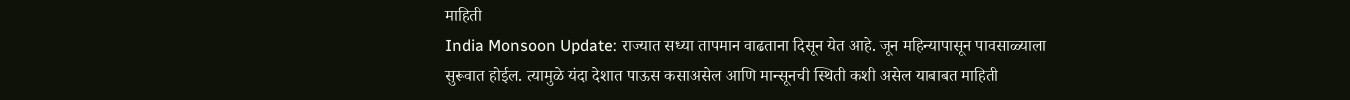माहिती
India Monsoon Update: राज्यात सध्या तापमान वाढताना दिसून येत आहे. जून महिन्यापासून पावसाळ्याला सुरूवात होईल. त्यामुळे यंदा देशात पाऊस कसाअसेल आणि मान्सूनची स्थिती कशी असेल याबाबत माहिती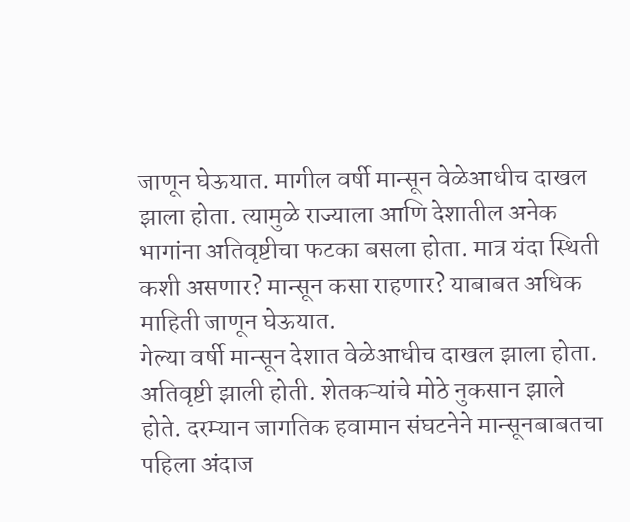जाणून घेऊयात. मागील वर्षी मान्सून वेळेआधीच दाखल झाला होता. त्यामुळे राज्याला आणि देशातील अनेक भागांना अतिवृष्टीचा फटका बसला होता. मात्र यंदा स्थिती कशी असणार? मान्सून कसा राहणार? याबाबत अधिक माहिती जाणून घेऊयात.
गेल्या वर्षी मान्सून देशात वेळेआधीच दाखल झाला होता. अतिवृष्टी झाली होती. शेतकऱ्यांचे मोठे नुकसान झाले होते. दरम्यान जागतिक हवामान संघटनेने मान्सूनबाबतचा पहिला अंदाज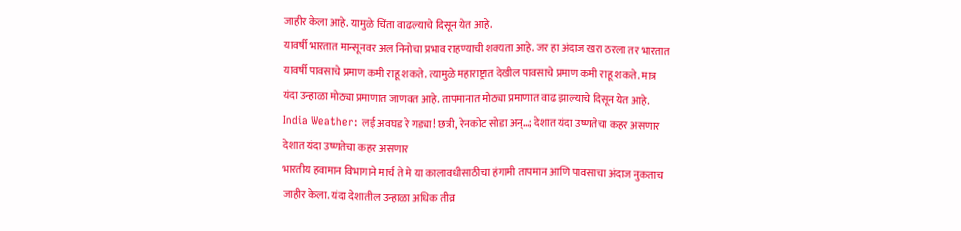जाहीर केला आहे. यामुळे चिंता वाढल्याचे दिसून येत आहे.
यावर्षी भारतात मान्सूनवर अल निनोचा प्रभाव राहण्याची शक्यता आहे. जर हा अंदाज खरा ठरला तर भारतात यावर्षी पावसाचे प्रमाण कमी राहू शकते. त्यामुळे महाराष्ट्रात देखील पावसाचे प्रमाण कमी राहू शकते. मात्र यंदा उन्हाळा मोठ्या प्रमाणात जाणवत आहे. तापमानात मोठ्या प्रमाणात वाढ झाल्याचे दिसून येत आहे.
India Weather: लई अवघड रे गड्या! छत्री, रेनकोट सोडा अन्…; देशात यंदा उष्णतेचा कहर असणार
देशात यंदा उष्णतेचा कहर असणार
भारतीय हवामान विभागाने मार्च ते मे या कालावधीसाठीचा हंगामी तापमान आणि पावसाचा अंदाज नुकताच जाहीर केला. यंदा देशातील उन्हाळा अधिक तीव्र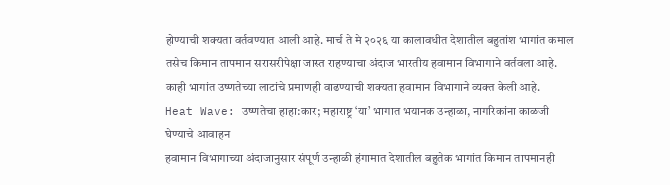होण्याची शक्यता वर्तवण्यात आली आहे. मार्च ते मे २०२६ या कालावधीत देशातील बहुतांश भागांत कमाल तसेच किमान तापमान सरासरीपेक्षा जास्त राहण्याचा अंदाज भारतीय हवामान विभागाने वर्तवला आहे. काही भागांत उष्णतेच्या लाटांचे प्रमाणही वाढण्याची शक्यता हवामान विभागाने व्यक्त केली आहे.
Heat Wave: उष्णतेचा हाहा:कार; महाराष्ट्र ‘या’ भागात भयानक उन्हाळा, नागरिकांना काळजी घेण्याचे आवाहन
हवामान विभागाच्या अंदाजानुसार संपूर्ण उन्हाळी हंगामात देशातील बहुतेक भागांत किमान तापमानही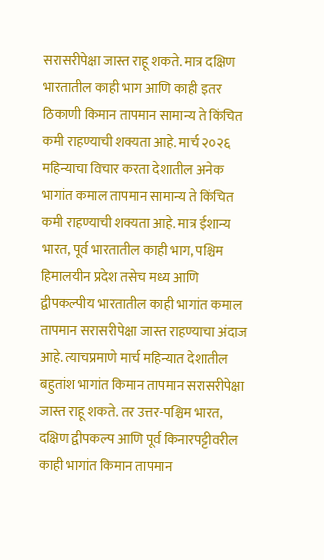सरासरीपेक्षा जास्त राहू शकते. मात्र दक्षिण भारतातील काही भाग आणि काही इतर ठिकाणी किमान तापमान सामान्य ते किंचित कमी राहण्याची शक्यता आहे. मार्च २०२६ महिन्याचा विचार करता देशातील अनेक भागांत कमाल तापमान सामान्य ते किंचित कमी राहण्याची शक्यता आहे. मात्र ईशान्य भारत, पूर्व भारतातील काही भाग, पश्चिम हिमालयीन प्रदेश तसेच मध्य आणि द्वीपकल्पीय भारतातील काही भागांत कमाल तापमान सरासरीपेक्षा जास्त राहण्याचा अंदाज आहे. त्याचप्रमाणे मार्च महिन्यात देशातील बहुतांश भागांत किमान तापमान सरासरीपेक्षा जास्त राहू शकते. तर उत्तर-पश्चिम भारत, दक्षिण द्वीपकल्प आणि पूर्व किनारपट्टीवरील काही भागांत किमान तापमान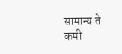सामान्य ते कमी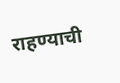राहण्याची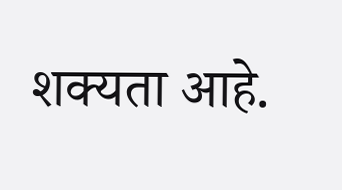शक्यता आहे.